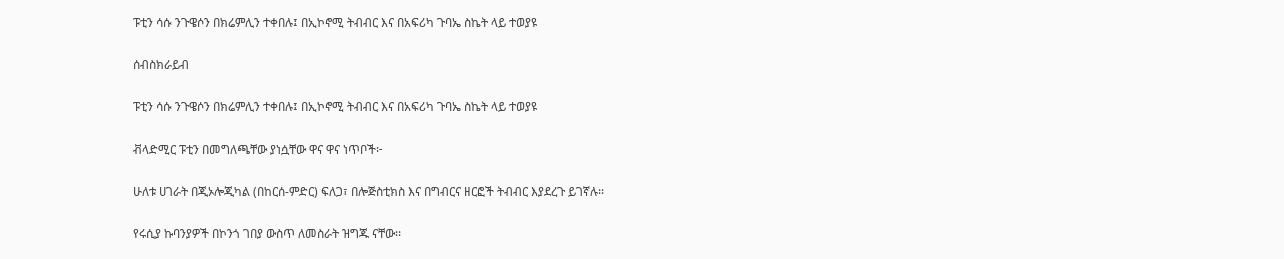ፑቲን ሳሱ ንጉዌሶን በክሬምሊን ተቀበሉ፤ በኢኮኖሚ ትብብር እና በአፍሪካ ጉባኤ ስኬት ላይ ተወያዩ

ሰብስክራይብ

ፑቲን ሳሱ ንጉዌሶን በክሬምሊን ተቀበሉ፤ በኢኮኖሚ ትብብር እና በአፍሪካ ጉባኤ ስኬት ላይ ተወያዩ

ቭላድሚር ፑቲን በመግለጫቸው ያነሷቸው ዋና ዋና ነጥቦች፦

ሁለቱ ሀገራት በጂኦሎጂካል (በከርሰ-ምድር) ፍለጋ፣ በሎጅስቲክስ እና በግብርና ዘርፎች ትብብር እያደረጉ ይገኛሉ፡፡

የሩሲያ ኩባንያዎች በኮንጎ ገበያ ውስጥ ለመስራት ዝግጁ ናቸው፡፡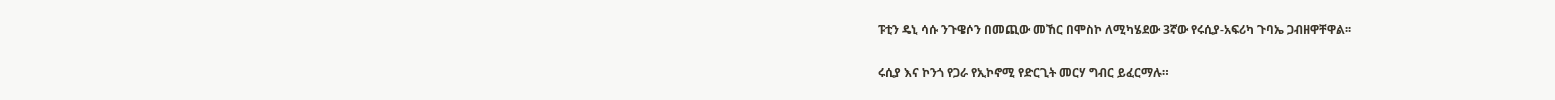ፑቲን ዴኒ ሳሱ ንጉዌሶን በመጪው መኸር በሞስኮ ለሚካሄደው 3ኛው የሩሲያ-አፍሪካ ጉባኤ ጋብዘዋቸዋል፡፡

ሩሲያ እና ኮንጎ የጋራ የኢኮኖሚ የድርጊት መርሃ ግብር ይፈርማሉ።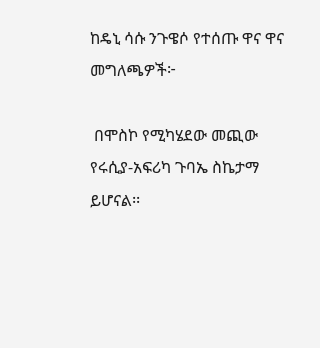ከዴኒ ሳሱ ንጉዌሶ የተሰጡ ዋና ዋና መግለጫዎች፦

 በሞስኮ የሚካሄደው መጪው የሩሲያ-አፍሪካ ጉባኤ ስኬታማ ይሆናል፡፡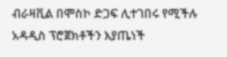ብራዛቪል በሞስኮ ድጋፍ ሊተገበሩ የሚችሉ አዳዲስ ፕሮጀክቶችን እያጤነች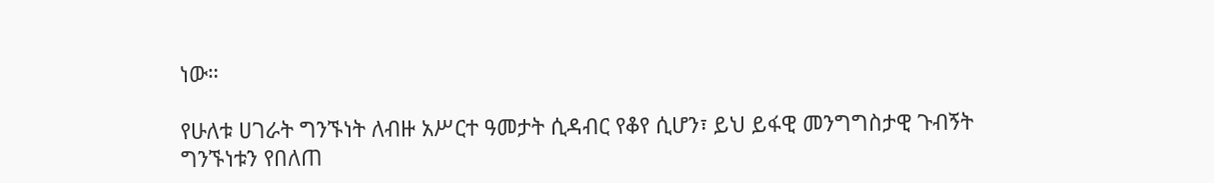ነው።

የሁለቱ ሀገራት ግንኙነት ለብዙ አሥርተ ዓመታት ሲዳብር የቆየ ሲሆን፣ ይህ ይፋዊ መንግግስታዊ ጉብኝት ግንኙነቱን የበለጠ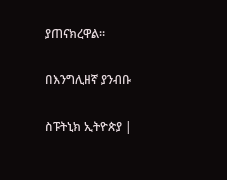ያጠናክረዋል።

በእንግሊዘኛ ያንብቡ

ስፑትኒክ ኢትዮጵያ |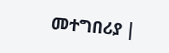መተግበሪያ |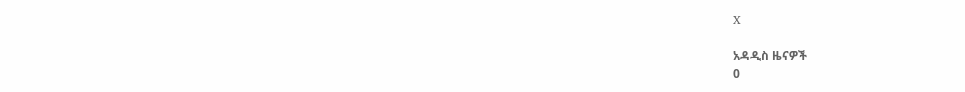X

አዳዲስ ዜናዎች
0